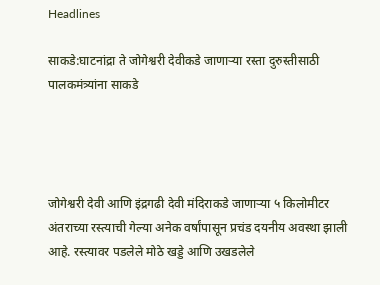Headlines

साकडे:घाटनांद्रा ते जोगेश्वरी देवीकडे जाणाऱ्या रस्ता दुरुस्तीसाठी पालकमंत्र्यांना साकडे




जोगेश्वरी देवी आणि इंद्रगढी देवी मंदिराकडे जाणाऱ्या ५ किलोमीटर अंतराच्या रस्त्याची गेल्या अनेक वर्षांपासून प्रचंड दयनीय अवस्था झाली आहे. रस्त्यावर पडलेले मोठे खड्डे आणि उखडलेले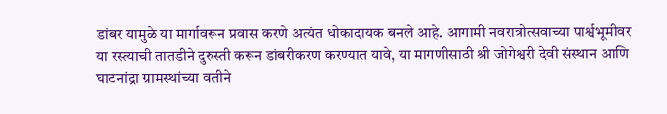डांबर यामुळे या मार्गावरून प्रवास करणे अत्यंत धोकादायक बनले आहे. आगामी नवरात्रोत्सवाच्या पार्श्वभूमीवर या रस्त्याची तातडीने दुरुस्ती करून डांबरीकरण करण्यात यावे, या मागणीसाठी श्री जोगेश्वरी देवी संस्थान आणि घाटनांद्रा ग्रामस्थांच्या वतीने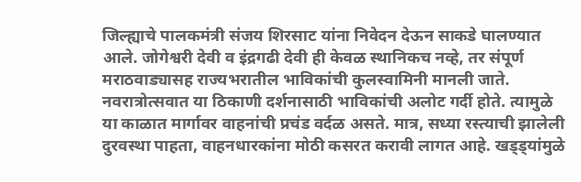जिल्ह्याचे पालकमंत्री संजय शिरसाट यांना निवेदन देऊन साकडे घालण्यात आले. जोगेश्वरी देवी व इंद्रगढी देवी ही केवळ स्थानिकच नव्हे, तर संपूर्ण मराठवाड्यासह राज्यभरातील भाविकांची कुलस्वामिनी मानली जाते. नवरात्रोत्सवात या ठिकाणी दर्शनासाठी भाविकांची अलोट गर्दी होते. त्यामुळे या काळात मार्गावर वाहनांची प्रचंड वर्दळ असते. मात्र, सध्या रस्त्याची झालेली दुरवस्था पाहता, वाहनधारकांना मोठी कसरत करावी लागत आहे. खड्ड्यांमुळे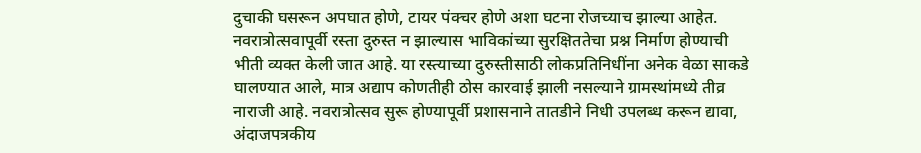दुचाकी घसरून अपघात होणे, टायर पंक्चर होणे अशा घटना रोजच्याच झाल्या आहेत. नवरात्रोत्सवापूर्वी रस्ता दुरुस्त न झाल्यास भाविकांच्या सुरक्षिततेचा प्रश्न निर्माण होण्याची भीती व्यक्त केली जात आहे. या रस्त्याच्या दुरुस्तीसाठी लोकप्रतिनिधींना अनेक वेळा साकडे घालण्यात आले, मात्र अद्याप कोणतीही ठोस कारवाई झाली नसल्याने ग्रामस्थांमध्ये तीव्र नाराजी आहे. नवरात्रोत्सव सुरू होण्यापूर्वी प्रशासनाने तातडीने निधी उपलब्ध करून द्यावा, अंदाजपत्रकीय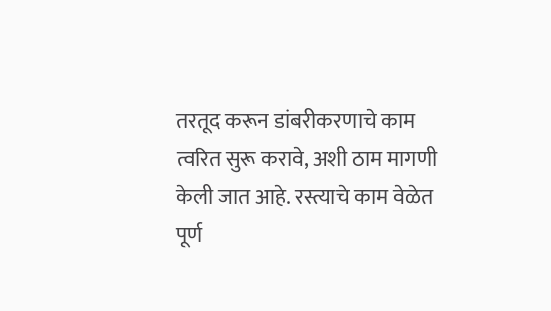तरतूद करून डांबरीकरणाचे काम त्वरित सुरू करावे, अशी ठाम मागणी केली जात आहे. रस्त्याचे काम वेळेत पूर्ण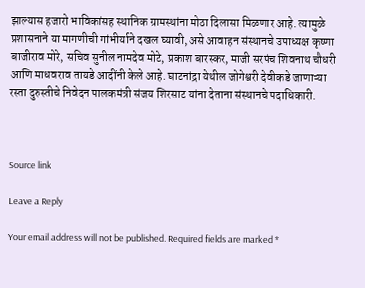झाल्यास हजारो भाविकांसह स्थानिक ग्रामस्थांना मोठा दिलासा मिळणार आहे. त्यामुळे प्रशासनाने या मागणीची गांभीर्याने दखल घ्यावी, असे आवाहन संस्थानचे उपाध्यक्ष कृष्णा बाजीराव मोरे, सचिव सुनील नामदेव मोटे, प्रकाश बारस्कर, माजी सरपंच शिवनाथ चौधरी आणि माधवराव तायडे आदींनी केले आहे. घाटनांद्रा येथील जोगेश्वरी देवीकडे जाणाऱ्या रस्ता दुरुस्तीचे निवेदन पालकमंत्री संजय शिरसाट यांना देताना संस्थानचे पदाधिकारी.



Source link

Leave a Reply

Your email address will not be published. Required fields are marked *